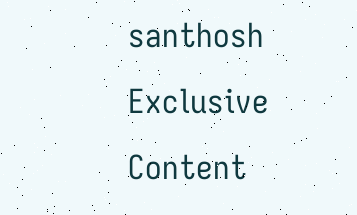santhosh
Exclusive Content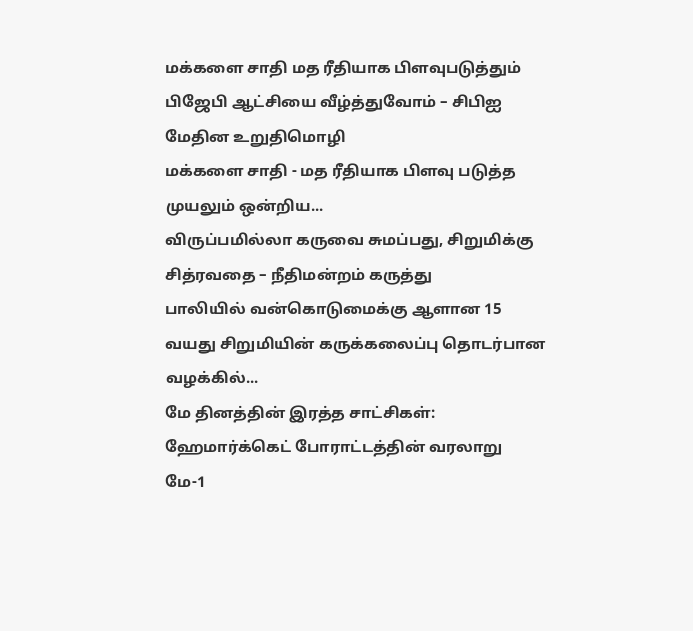மக்களை சாதி மத ரீதியாக பிளவுபடுத்தும் பிஜேபி ஆட்சியை வீழ்த்துவோம் – சிபிஐ மேதின உறுதிமொழி
மக்களை சாதி - மத ரீதியாக பிளவு படுத்த முயலும் ஒன்றிய...
விருப்பமில்லா கருவை சுமப்பது, சிறுமிக்கு சித்ரவதை – நீதிமன்றம் கருத்து
பாலியில் வன்கொடுமைக்கு ஆளான 15 வயது சிறுமியின் கருக்கலைப்பு தொடர்பான வழக்கில்...
மே தினத்தின் இரத்த சாட்சிகள்: ஹேமார்க்கெட் போராட்டத்தின் வரலாறு
மே-1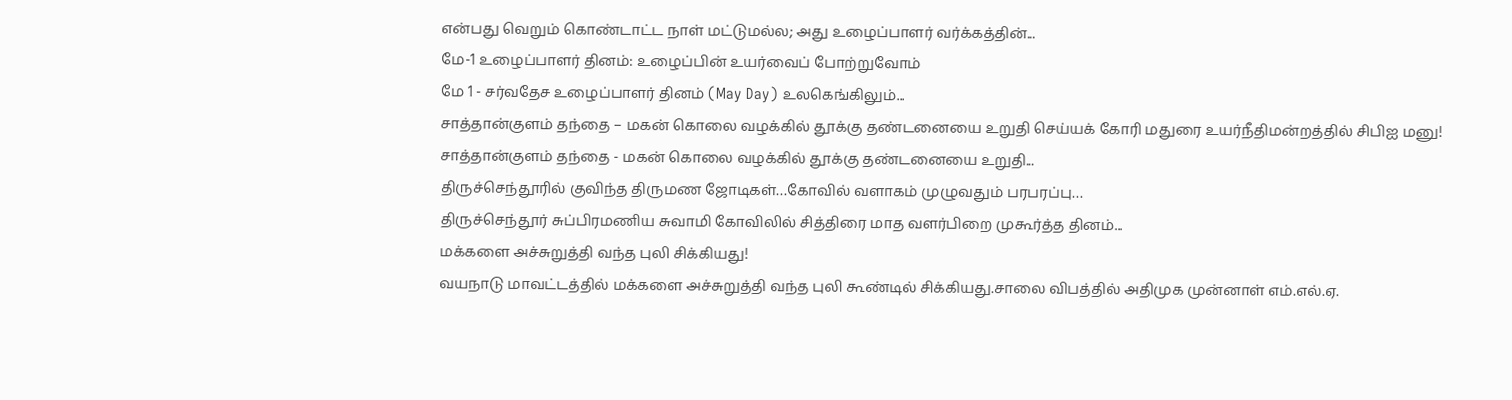என்பது வெறும் கொண்டாட்ட நாள் மட்டுமல்ல; அது உழைப்பாளர் வர்க்கத்தின்...
மே-1 உழைப்பாளர் தினம்: உழைப்பின் உயர்வைப் போற்றுவோம்
மே 1 - சர்வதேச உழைப்பாளர் தினம் (May Day) உலகெங்கிலும்...
சாத்தான்குளம் தந்தை – மகன் கொலை வழக்கில் தூக்கு தண்டனையை உறுதி செய்யக் கோரி மதுரை உயர்நீதிமன்றத்தில் சிபிஐ மனு!
சாத்தான்குளம் தந்தை - மகன் கொலை வழக்கில் தூக்கு தண்டனையை உறுதி...
திருச்செந்தூரில் குவிந்த திருமண ஜோடிகள்…கோவில் வளாகம் முழுவதும் பரபரப்பு…
திருச்செந்தூர் சுப்பிரமணிய சுவாமி கோவிலில் சித்திரை மாத வளர்பிறை முகூர்த்த தினம்...
மக்களை அச்சுறுத்தி வந்த புலி சிக்கியது!
வயநாடு மாவட்டத்தில் மக்களை அச்சுறுத்தி வந்த புலி கூண்டில் சிக்கியது.சாலை விபத்தில் அதிமுக முன்னாள் எம்.எல்.ஏ.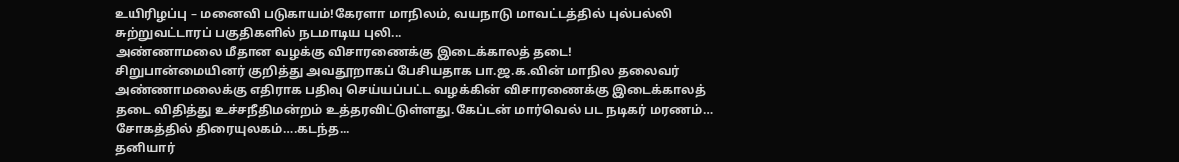உயிரிழப்பு – மனைவி படுகாயம்!கேரளா மாநிலம், வயநாடு மாவட்டத்தில் புல்பல்லி சுற்றுவட்டாரப் பகுதிகளில் நடமாடிய புலி...
அண்ணாமலை மீதான வழக்கு விசாரணைக்கு இடைக்காலத் தடை!
சிறுபான்மையினர் குறித்து அவதூறாகப் பேசியதாக பா.ஜ.க.வின் மாநில தலைவர் அண்ணாமலைக்கு எதிராக பதிவு செய்யப்பட்ட வழக்கின் விசாரணைக்கு இடைக்காலத் தடை விதித்து உச்சநீதிமன்றம் உத்தரவிட்டுள்ளது.கேப்டன் மார்வெல் பட நடிகர் மரணம்… சோகத்தில் திரையுலகம்….கடந்த...
தனியார்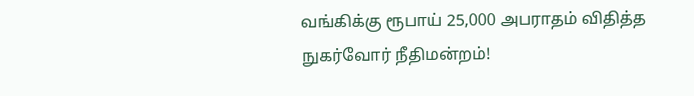வங்கிக்கு ரூபாய் 25,000 அபராதம் விதித்த நுகர்வோர் நீதிமன்றம்!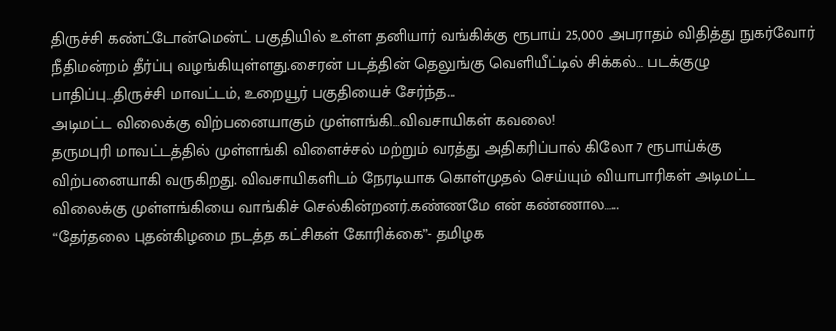திருச்சி கண்ட்டோன்மென்ட் பகுதியில் உள்ள தனியார் வங்கிக்கு ரூபாய் 25,000 அபராதம் விதித்து நுகர்வோர் நீதிமன்றம் தீர்ப்பு வழங்கியுள்ளது.சைரன் படத்தின் தெலுங்கு வெளியீட்டில் சிக்கல்… படக்குழு பாதிப்பு…திருச்சி மாவட்டம், உறையூர் பகுதியைச் சேர்ந்த...
அடிமட்ட விலைக்கு விற்பனையாகும் முள்ளங்கி…விவசாயிகள் கவலை!
தருமபுரி மாவட்டத்தில் முள்ளங்கி விளைச்சல் மற்றும் வரத்து அதிகரிப்பால் கிலோ 7 ரூபாய்க்கு விற்பனையாகி வருகிறது. விவசாயிகளிடம் நேரடியாக கொள்முதல் செய்யும் வியாபாரிகள் அடிமட்ட விலைக்கு முள்ளங்கியை வாங்கிச் செல்கின்றனர்.கண்ணமே என் கண்ணால…...
“தேர்தலை புதன்கிழமை நடத்த கட்சிகள் கோரிக்கை”- தமிழக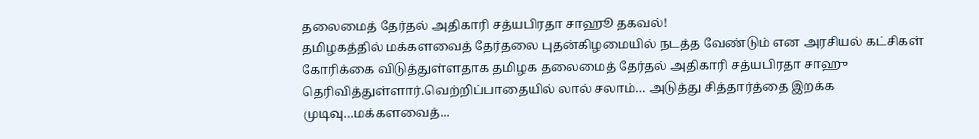தலைமைத் தேர்தல் அதிகாரி சத்யபிரதா சாஹூ தகவல்!
தமிழகத்தில் மக்களவைத் தேர்தலை புதன்கிழமையில் நடத்த வேண்டும் என அரசியல் கட்சிகள் கோரிக்கை விடுத்துள்ளதாக தமிழக தலைமைத் தேர்தல் அதிகாரி சத்யபிரதா சாஹு தெரிவித்துள்ளார்.வெற்றிப்பாதையில் லால் சலாம்… அடுத்து சித்தார்த்தை இறக்க முடிவு…மக்களவைத்...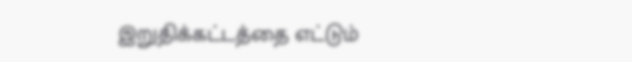இறுதிக்கட்டத்தை எட்டும்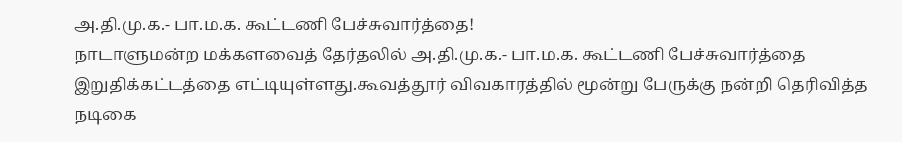அ.தி.மு.க.- பா.ம.க. கூட்டணி பேச்சுவார்த்தை!
நாடாளுமன்ற மக்களவைத் தேர்தலில் அ.தி.மு.க.- பா.ம.க. கூட்டணி பேச்சுவார்த்தை இறுதிக்கட்டத்தை எட்டியுள்ளது.கூவத்தூர் விவகாரத்தில் மூன்று பேருக்கு நன்றி தெரிவித்த நடிகை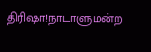திரிஷா!நாடாளுமன்ற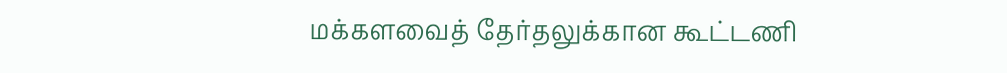மக்களவைத் தேர்தலுக்கான கூட்டணி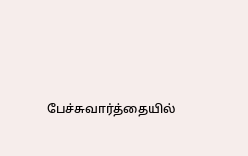பேச்சுவார்த்தையில்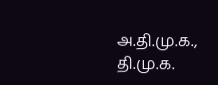அ.தி.மு.க., தி.மு.க.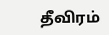தீவிரம்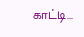காட்டி...